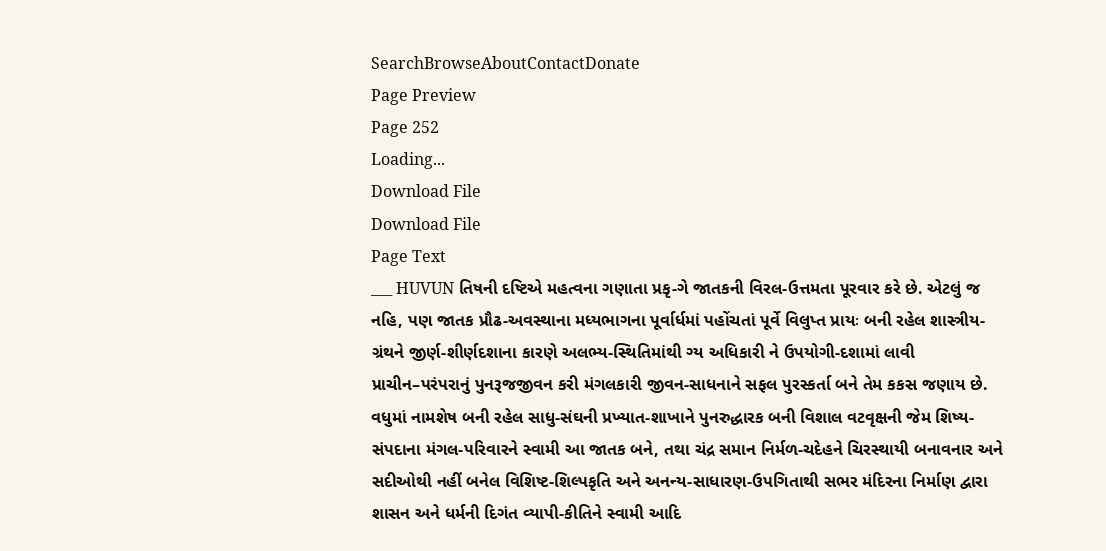SearchBrowseAboutContactDonate
Page Preview
Page 252
Loading...
Download File
Download File
Page Text
___ HUVUN તિષની દષ્ટિએ મહત્વના ગણાતા પ્રકૃ-ગે જાતકની વિરલ-ઉત્તમતા પૂરવાર કરે છે. એટલું જ નહિ, પણ જાતક પ્રૌઢ-અવસ્થાના મધ્યભાગના પૂર્વાર્ધમાં પહોંચતાં પૂર્વે વિલુપ્ત પ્રાયઃ બની રહેલ શાસ્ત્રીય-ગ્રંથને જીર્ણ-શીર્ણદશાના કારણે અલભ્ય-સ્થિતિમાંથી ગ્ય અધિકારી ને ઉપયોગી-દશામાં લાવી પ્રાચીન–પરંપરાનું પુનરૂજજીવન કરી મંગલકારી જીવન-સાધનાને સફલ પુરસ્કર્તા બને તેમ કકસ જણાય છે. વધુમાં નામશેષ બની રહેલ સાધુ-સંઘની પ્રખ્યાત-શાખાને પુનરુદ્ધારક બની વિશાલ વટવૃક્ષની જેમ શિષ્ય-સંપદાના મંગલ-પરિવારને સ્વામી આ જાતક બને, તથા ચંદ્ર સમાન નિર્મળ-ચદેહને ચિરસ્થાયી બનાવનાર અને સદીઓથી નહીં બનેલ વિશિષ્ટ-શિલ્પકૃતિ અને અનન્ય-સાધારણ-ઉપગિતાથી સભર મંદિરના નિર્માણ દ્વારા શાસન અને ધર્મની દિગંત વ્યાપી-કીતિને સ્વામી આદિ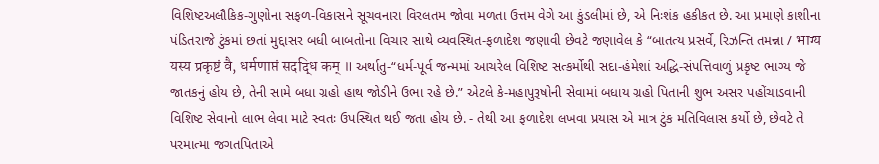વિશિષ્ટઅલૌકિક-ગુણોના સફળ-વિકાસને સૂચવનારા વિરલતમ જોવા મળતા ઉત્તમ વેગે આ કુંડલીમાં છે, એ નિઃશંક હકીકત છે. આ પ્રમાણે કાશીના પંડિતરાજે ટુંકમાં છતાં મુદ્દાસર બધી બાબતોના વિચાર સાથે વ્યવસ્થિત-ફળાદેશ જણાવી છેવટે જણાવેલ કે “બાતત્ય પ્રસર્વે, રિઝન્તિ તમન્ના / भाग्य यस्य प्रकृष्टं वै, धर्मणाप्तं सदद्धि कम् ॥ અર્થાતુ-“ધર્મ-પૂર્વ જન્મમાં આચરેલ વિશિષ્ટ સત્કર્મોથી સદા-હંમેશાં અદ્ધિ-સંપત્તિવાળું પ્રકૃષ્ટ ભાગ્ય જે જાતકનું હોય છે, તેની સામે બધા ગ્રહો હાથ જોડીને ઉભા રહે છે.” એટલે કે-મહાપુરૂષોની સેવામાં બધાય ગ્રહો પિતાની શુભ અસર પહોંચાડવાની વિશિષ્ટ સેવાનો લાભ લેવા માટે સ્વતઃ ઉપસ્થિત થઈ જતા હોય છે. - તેથી આ ફળાદેશ લખવા પ્રયાસ એ માત્ર ટુંક મતિવિલાસ કર્યો છે, છેવટે તે પરમાત્મા જગતપિતાએ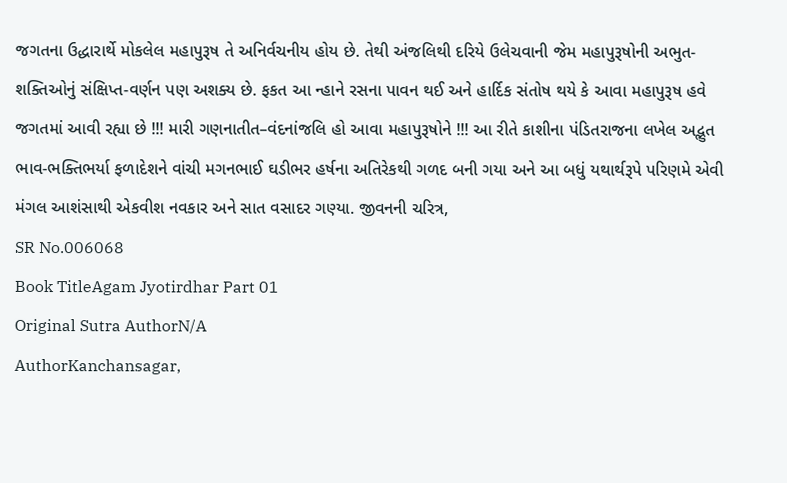જગતના ઉદ્ધારાર્થે મોકલેલ મહાપુરૂષ તે અનિર્વચનીય હોય છે. તેથી અંજલિથી દરિયે ઉલેચવાની જેમ મહાપુરૂષોની અભુત-શક્તિઓનું સંક્ષિપ્ત-વર્ણન પણ અશક્ય છે. ફકત આ ન્હાને રસના પાવન થઈ અને હાર્દિક સંતોષ થયે કે આવા મહાપુરૂષ હવે જગતમાં આવી રહ્યા છે !!! મારી ગણનાતીત–વંદનાંજલિ હો આવા મહાપુરૂષોને !!! આ રીતે કાશીના પંડિતરાજના લખેલ અદ્ભુત ભાવ-ભક્તિભર્યા ફળાદેશને વાંચી મગનભાઈ ઘડીભર હર્ષના અતિરેકથી ગળદ બની ગયા અને આ બધું યથાર્થરૂપે પરિણમે એવી મંગલ આશંસાથી એકવીશ નવકાર અને સાત વસાદર ગણ્યા. જીવનની ચરિત્ર,
SR No.006068
Book TitleAgam Jyotirdhar Part 01
Original Sutra AuthorN/A
AuthorKanchansagar,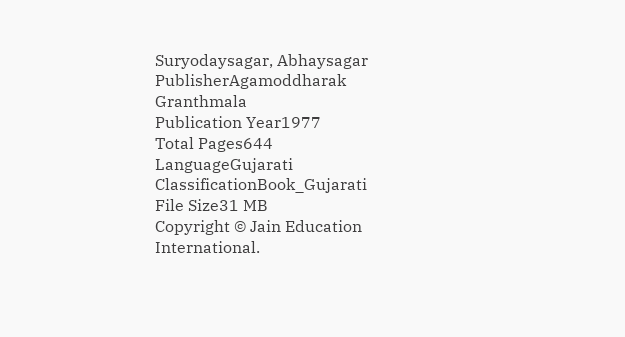Suryodaysagar, Abhaysagar
PublisherAgamoddharak Granthmala
Publication Year1977
Total Pages644
LanguageGujarati
ClassificationBook_Gujarati
File Size31 MB
Copyright © Jain Education International.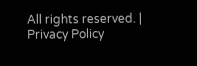All rights reserved. | Privacy Policy